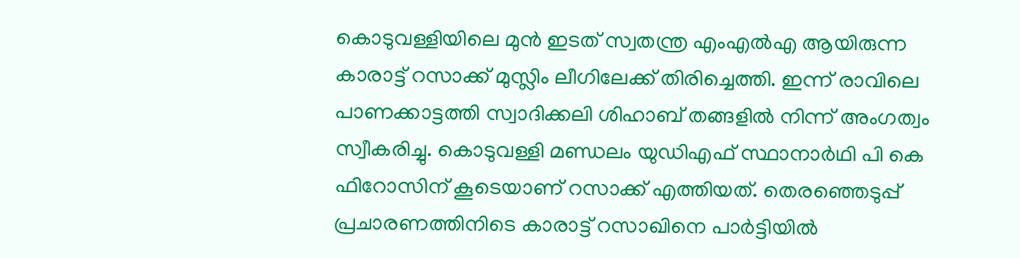കൊടുവള്ളിയിലെ മുൻ ഇടത് സ്വതന്ത്ര എംഎൽഎ ആയിരുന്ന കാരാട്ട് റസാക്ക് മുസ്ലിം ലീഗിലേക്ക് തിരിച്ചെത്തി. ഇന്ന് രാവിലെ പാണക്കാട്ടത്തി സ്വാദിക്കലി ശിഹാബ് തങ്ങളിൽ നിന്ന് അംഗത്വം സ്വീകരിച്ചു. കൊടുവള്ളി മണ്ഡലം യുഡിഎഫ് സ്ഥാനാർഥി പി കെ ഫിറോസിന് കൂടെയാണ് റസാക്ക് എത്തിയത്. തെരഞ്ഞെടുപ്പ് പ്രചാരണത്തിനിടെ കാരാട്ട് റസാഖിനെ പാർട്ടിയിൽ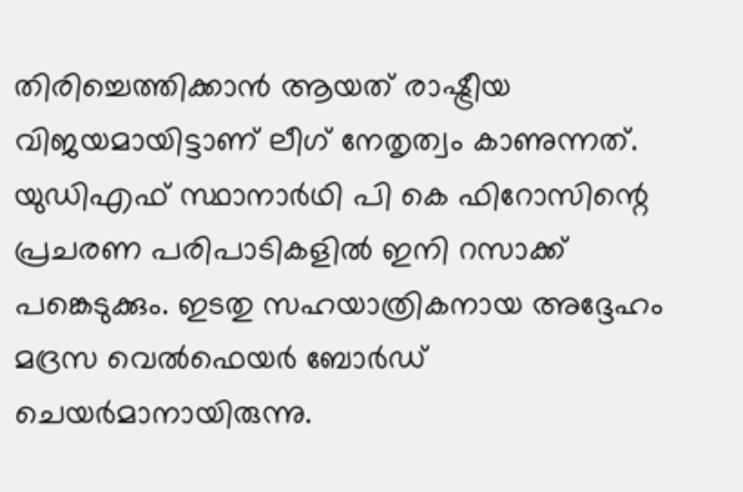തിരിച്ചെത്തിക്കാൻ ആയത് രാഷ്ട്രീയ വിജയമായിട്ടാണ് ലീഗ് നേതൃത്വം കാണുന്നത്.
യുഡിഎഫ് സ്ഥാനാർഥി പി കെ ഫിറോസിന്റെ പ്രചരണ പരിപാടികളിൽ ഇനി റസാക്ക് പങ്കെടുക്കും. ഇടതു സഹയാത്രികനായ അദ്ദേഹം മദ്രസ വെൽഫെയർ ബോർഡ് ചെയർമാനായിരുന്നു.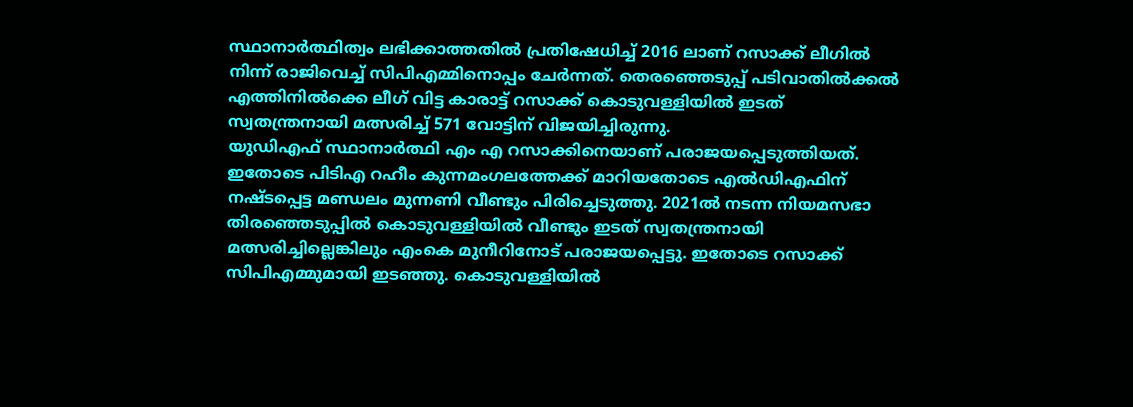സ്ഥാനാർത്ഥിത്വം ലഭിക്കാത്തതിൽ പ്രതിഷേധിച്ച് 2016 ലാണ് റസാക്ക് ലീഗിൽ നിന്ന് രാജിവെച്ച് സിപിഎമ്മിനൊപ്പം ചേർന്നത്. തെരഞ്ഞെടുപ്പ് പടിവാതിൽക്കൽ എത്തിനിൽക്കെ ലീഗ് വിട്ട കാരാട്ട് റസാക്ക് കൊടുവള്ളിയിൽ ഇടത് സ്വതന്ത്രനായി മത്സരിച്ച് 571 വോട്ടിന് വിജയിച്ചിരുന്നു.
യുഡിഎഫ് സ്ഥാനാർത്ഥി എം എ റസാക്കിനെയാണ് പരാജയപ്പെടുത്തിയത്. ഇതോടെ പിടിഎ റഹീം കുന്നമംഗലത്തേക്ക് മാറിയതോടെ എൽഡിഎഫിന് നഷ്ടപ്പെട്ട മണ്ഡലം മുന്നണി വീണ്ടും പിരിച്ചെടുത്തു. 2021ൽ നടന്ന നിയമസഭാ തിരഞ്ഞെടുപ്പിൽ കൊടുവള്ളിയിൽ വീണ്ടും ഇടത് സ്വതന്ത്രനായി മത്സരിച്ചില്ലെങ്കിലും എംകെ മുനീറിനോട് പരാജയപ്പെട്ടു. ഇതോടെ റസാക്ക് സിപിഎമ്മുമായി ഇടഞ്ഞു. കൊടുവള്ളിയിൽ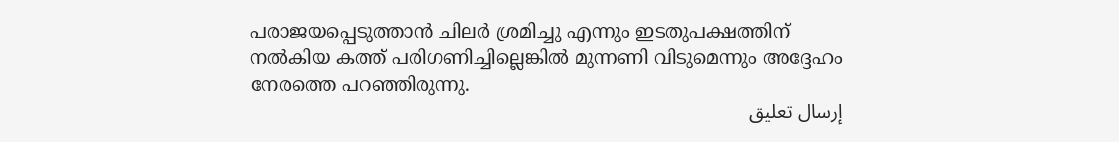പരാജയപ്പെടുത്താൻ ചിലർ ശ്രമിച്ചു എന്നും ഇടതുപക്ഷത്തിന് നൽകിയ കത്ത് പരിഗണിച്ചില്ലെങ്കിൽ മുന്നണി വിടുമെന്നും അദ്ദേഹം നേരത്തെ പറഞ്ഞിരുന്നു.
إرسال تعليق